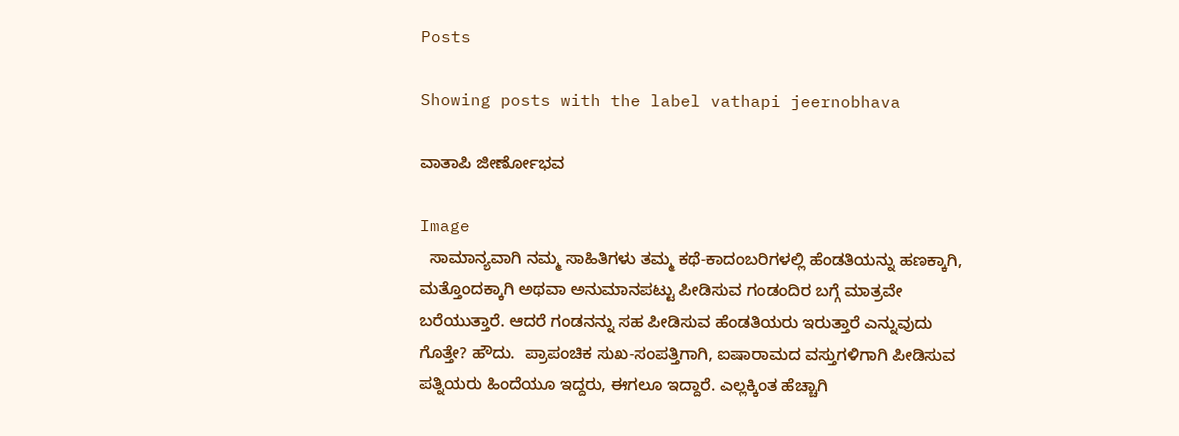Posts

Showing posts with the label vathapi jeernobhava

ವಾತಾಪಿ ಜೀರ್ಣೋಭವ

Image
  ಸಾಮಾನ್ಯವಾಗಿ ನಮ್ಮ ಸಾಹಿತಿಗಳು ತಮ್ಮ ಕಥೆ-ಕಾದಂಬರಿಗಳಲ್ಲಿ ಹೆಂಡತಿಯನ್ನು ಹಣಕ್ಕಾಗಿ, ಮತ್ತೊಂದಕ್ಕಾಗಿ ಅಥವಾ ಅನುಮಾನಪಟ್ಟು ಪೀಡಿಸುವ ಗಂಡಂದಿರ ಬಗ್ಗೆ ಮಾತ್ರವೇ ಬರೆಯುತ್ತಾರೆ. ಆದರೆ ಗಂಡನನ್ನು ಸಹ ಪೀಡಿಸುವ ಹೆಂಡತಿಯರು ಇರುತ್ತಾರೆ ಎನ್ನುವುದು ಗೊತ್ತೇ? ಹೌದು.  ಪ್ರಾಪಂಚಿಕ ಸುಖ-ಸಂಪತ್ತಿಗಾಗಿ, ಐಷಾರಾಮದ ವಸ್ತುಗಳಿಗಾಗಿ ಪೀಡಿಸುವ ಪತ್ನಿಯರು ಹಿಂದೆಯೂ ಇದ್ದರು, ಈಗಲೂ ಇದ್ದಾರೆ. ಎಲ್ಲಕ್ಕಿಂತ ಹೆಚ್ಚಾಗಿ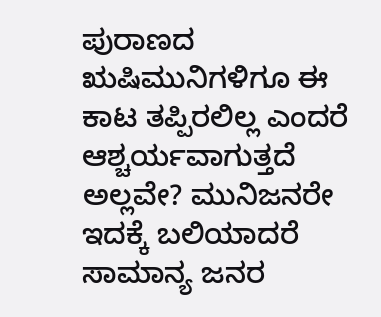ಪುರಾಣದ ಋಷಿಮುನಿಗಳಿಗೂ ಈ ಕಾಟ ತಪ್ಪಿರಲಿಲ್ಲ ಎಂದರೆ ಆಶ್ಚರ್ಯವಾಗುತ್ತದೆ ಅಲ್ಲವೇ? ಮುನಿಜನರೇ ಇದಕ್ಕೆ ಬಲಿಯಾದರೆ ಸಾಮಾನ್ಯ ಜನರ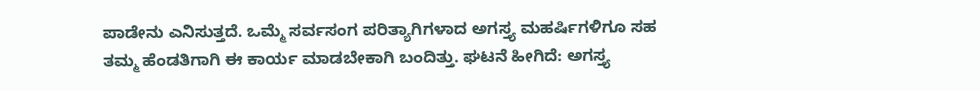ಪಾಡೇನು ಎನಿಸುತ್ತದೆ. ಒಮ್ಮೆ ಸರ್ವಸಂಗ ಪರಿತ್ಯಾಗಿಗಳಾದ ಅಗಸ್ತ್ಯ ಮಹರ್ಷಿಗಳಿಗೂ ಸಹ ತಮ್ಮ ಹೆಂಡತಿಗಾಗಿ ಈ ಕಾರ್ಯ ಮಾಡಬೇಕಾಗಿ ಬಂದಿತ್ತು. ಘಟನೆ ಹೀಗಿದೆ: ಅಗಸ್ತ್ಯ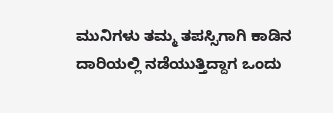ಮುನಿಗಳು ತಮ್ಮ ತಪಸ್ಸಿಗಾಗಿ ಕಾಡಿನ ದಾರಿಯಲ್ಲಿ ನಡೆಯುತ್ತಿದ್ದಾಗ ಒಂದು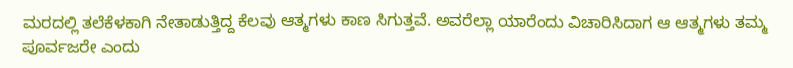ಮರದಲ್ಲಿ ತಲೆಕೆಳಕಾಗಿ ನೇತಾಡುತ್ತಿದ್ದ ಕೆಲವು ಆತ್ಮಗಳು ಕಾಣ ಸಿಗುತ್ತವೆ. ಅವರೆಲ್ಲಾ ಯಾರೆಂದು ವಿಚಾರಿಸಿದಾಗ ಆ ಆತ್ಮಗಳು ತಮ್ಮ ಪೂರ್ವಜರೇ ಎಂದು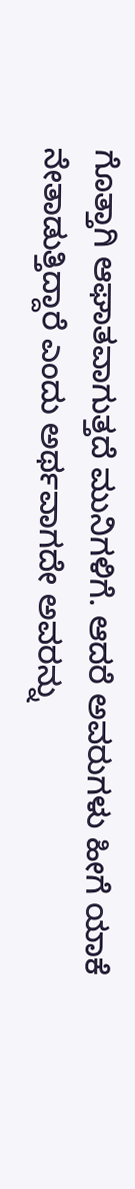ಗೊತ್ತಾಗಿ ಆಘಾತವಾಗುತ್ತದೆ ಮುನಿಗಳಿಗೆ. ಆದರೆ ಅವರುಗಳು ಹೀಗೆ ಯಾಕೆ ನೇತಾಡುತ್ತಿದ್ದಾರೆ ಎಂದು ಅರ್ಥವಾಗದೇ ಅವರನ್ನು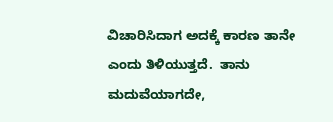ವಿಚಾರಿಸಿದಾಗ ಅದಕ್ಕೆ ಕಾರಣ ತಾನೇ ಎಂದು ತಿಳಿಯುತ್ತದೆ.  ತಾನು ಮದುವೆಯಾಗದೇ,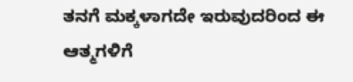ತನಗೆ ಮಕ್ಕಳಾಗದೇ ಇರುವುದರಿಂದ ಈ ಆತ್ಮಗಳಿಗೆ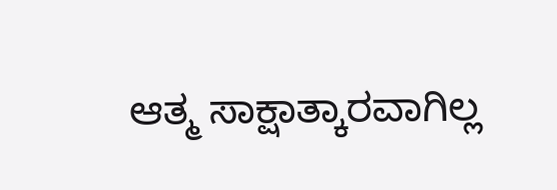ಆತ್ಮ ಸಾಕ್ಷಾತ್ಕಾರವಾಗಿಲ್ಲ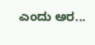ಎಂದು ಅರ...